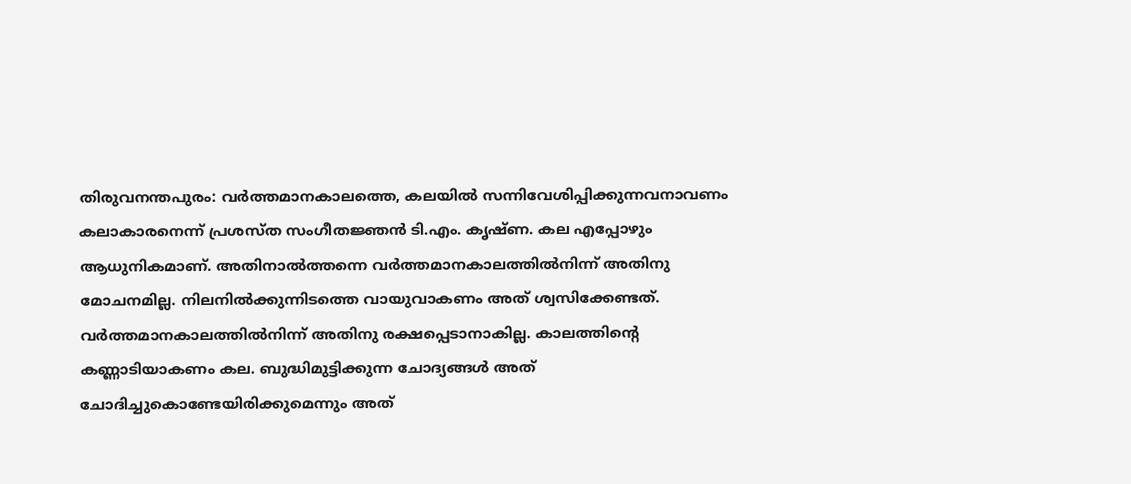തിരുവനന്തപുരം: വർത്തമാനകാലത്തെ, കലയിൽ സന്നിവേശിപ്പിക്കുന്നവനാവണം കലാകാരനെന്ന് പ്രശസ്ത സംഗീതജ്ഞൻ ടി.എം. കൃഷ്ണ. കല എപ്പോഴും ആധുനികമാണ്. അതിനാൽത്തന്നെ വർത്തമാനകാലത്തിൽനിന്ന് അതിനു മോചനമില്ല. നിലനിൽക്കുന്നിടത്തെ വായുവാകണം അത് ശ്വസിക്കേണ്ടത്. വർത്തമാനകാലത്തിൽനിന്ന് അതിനു രക്ഷപ്പെടാനാകില്ല. കാലത്തിന്റെ കണ്ണാടിയാകണം കല. ബുദ്ധിമുട്ടിക്കുന്ന ചോദ്യങ്ങൾ അത് ചോദിച്ചുകൊണ്ടേയിരിക്കുമെന്നും അത്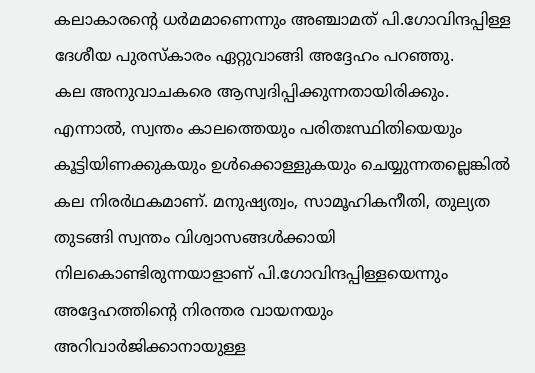കലാകാരന്റെ ധർമമാണെന്നും അഞ്ചാമത് പി.ഗോവിന്ദപ്പിള്ള ദേശീയ പുരസ്കാരം ഏറ്റുവാങ്ങി അദ്ദേഹം പറഞ്ഞു.
കല അനുവാചകരെ ആസ്വദിപ്പിക്കുന്നതായിരിക്കും. എന്നാൽ, സ്വന്തം കാലത്തെയും പരിതഃസ്ഥിതിയെയും കൂട്ടിയിണക്കുകയും ഉൾക്കൊള്ളുകയും ചെയ്യുന്നതല്ലെങ്കിൽ കല നിരർഥകമാണ്. മനുഷ്യത്വം, സാമൂഹികനീതി, തുല്യത തുടങ്ങി സ്വന്തം വിശ്വാസങ്ങൾക്കായി നിലകൊണ്ടിരുന്നയാളാണ് പി.ഗോവിന്ദപ്പിള്ളയെന്നും അദ്ദേഹത്തിന്റെ നിരന്തര വായനയും അറിവാർജിക്കാനായുള്ള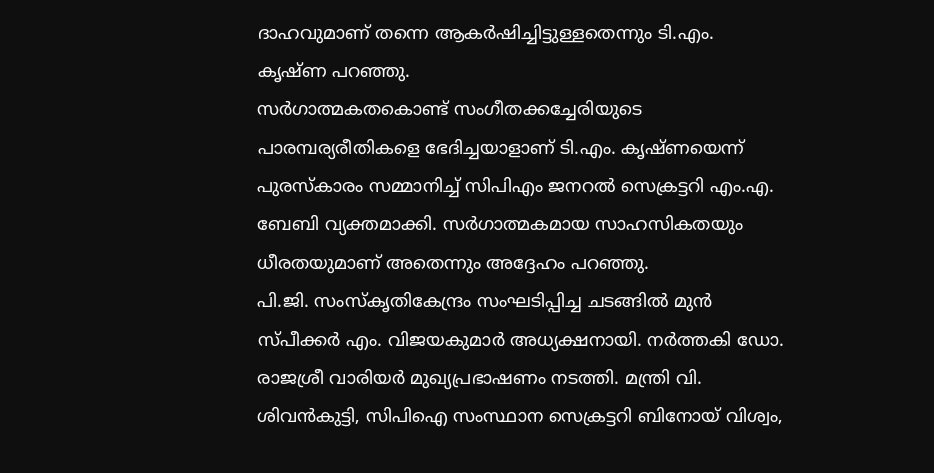ദാഹവുമാണ് തന്നെ ആകർഷിച്ചിട്ടുള്ളതെന്നും ടി.എം. കൃഷ്ണ പറഞ്ഞു.
സർഗാത്മകതകൊണ്ട് സംഗീതക്കച്ചേരിയുടെ പാരമ്പര്യരീതികളെ ഭേദിച്ചയാളാണ് ടി.എം. കൃഷ്ണയെന്ന് പുരസ്കാരം സമ്മാനിച്ച് സിപിഎം ജനറൽ സെക്രട്ടറി എം.എ. ബേബി വ്യക്തമാക്കി. സർഗാത്മകമായ സാഹസികതയും ധീരതയുമാണ് അതെന്നും അദ്ദേഹം പറഞ്ഞു.
പി.ജി. സംസ്കൃതികേന്ദ്രം സംഘടിപ്പിച്ച ചടങ്ങിൽ മുൻ സ്പീക്കർ എം. വിജയകുമാർ അധ്യക്ഷനായി. നർത്തകി ഡോ. രാജശ്രീ വാരിയർ മുഖ്യപ്രഭാഷണം നടത്തി. മന്ത്രി വി. ശിവൻകുട്ടി, സിപിഐ സംസ്ഥാന സെക്രട്ടറി ബിനോയ് വിശ്വം,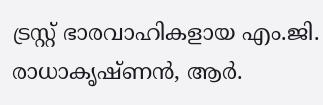ട്രസ്റ്റ് ഭാരവാഹികളായ എം.ജി. രാധാകൃഷ്ണൻ, ആർ.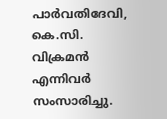പാർവതിദേവി, കെ.സി. വിക്രമൻ എന്നിവർ സംസാരിച്ചു.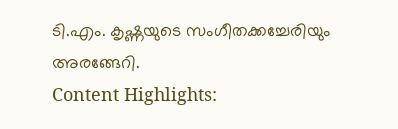ടി.എം. കൃഷ്ണയുടെ സംഗീതക്കച്ചേരിയും അരങ്ങേറി.
Content Highlights: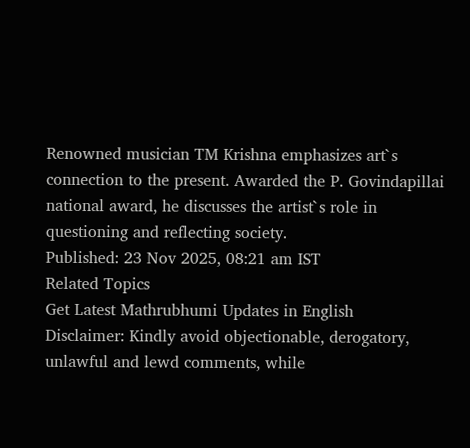Renowned musician TM Krishna emphasizes art`s connection to the present. Awarded the P. Govindapillai national award, he discusses the artist`s role in questioning and reflecting society.
Published: 23 Nov 2025, 08:21 am IST
Related Topics
Get Latest Mathrubhumi Updates in English
Disclaimer: Kindly avoid objectionable, derogatory, unlawful and lewd comments, while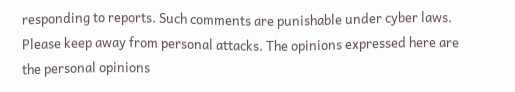responding to reports. Such comments are punishable under cyber laws. Please keep away from personal attacks. The opinions expressed here are the personal opinions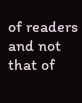of readers and not that of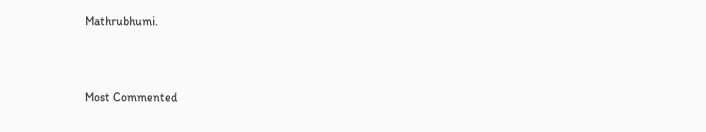Mathrubhumi.



Most Commented